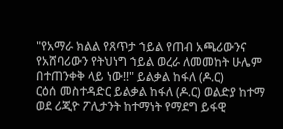"የአማራ ክልል የጸጥታ ኀይል የጠብ አጫሪውንና የአሸባሪውን የትህነግ ኀይል ወረራ ለመመከት ሁሌም በተጠንቀቅ ላይ ነው!!" ይልቃል ከፋለ (ዶ.ር)
ርዕሰ መስተዳድር ይልቃል ከፋለ (ዶ.ር) ወልድያ ከተማ ወደ ሪጂዮ ፖሊታንት ከተማነት የማደግ ይፋዊ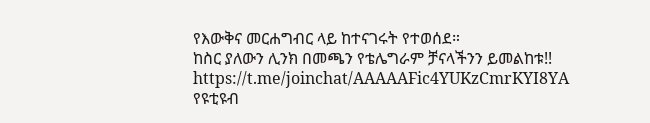የእውቅና መርሐግብር ላይ ከተናገሩት የተወሰደ።
ከስር ያለውን ሊንክ በመጫን የቴሌግራም ቻናላችንን ይመልከቱ!!
https://t.me/joinchat/AAAAAFic4YUKzCmrKYI8YA
የዩቲዩብ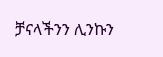ቻናላችንን ሊንኩን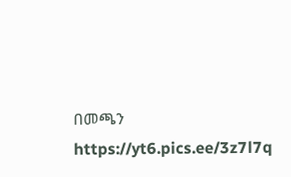በመጫን
https://yt6.pics.ee/3z7l7q